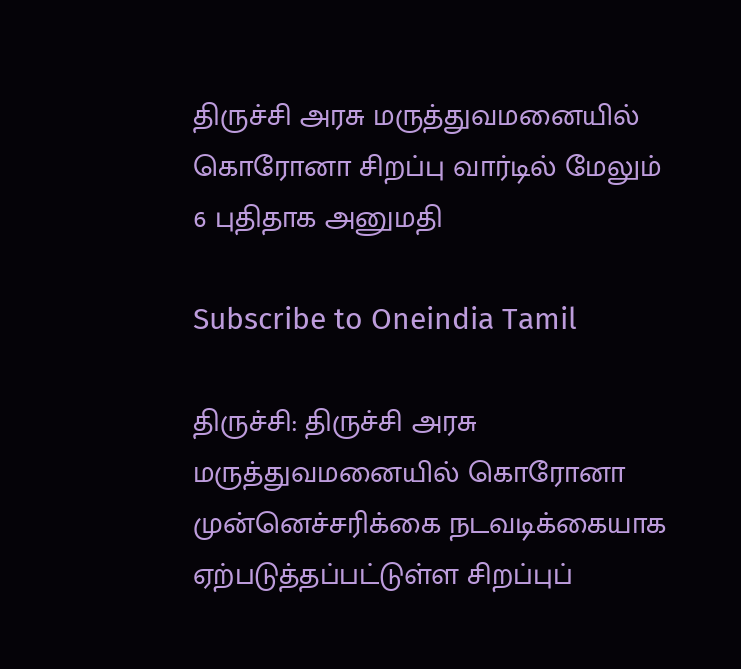திருச்சி அரசு மருத்துவமனையில் கொரோனா சிறப்பு வார்டில் மேலும் 6 புதிதாக அனுமதி

Subscribe to Oneindia Tamil

திருச்சி: திருச்சி அரசு மருத்துவமனையில் கொரோனா முன்னெச்சரிக்கை நடவடிக்கையாக ஏற்படுத்தப்பட்டுள்ள சிறப்புப்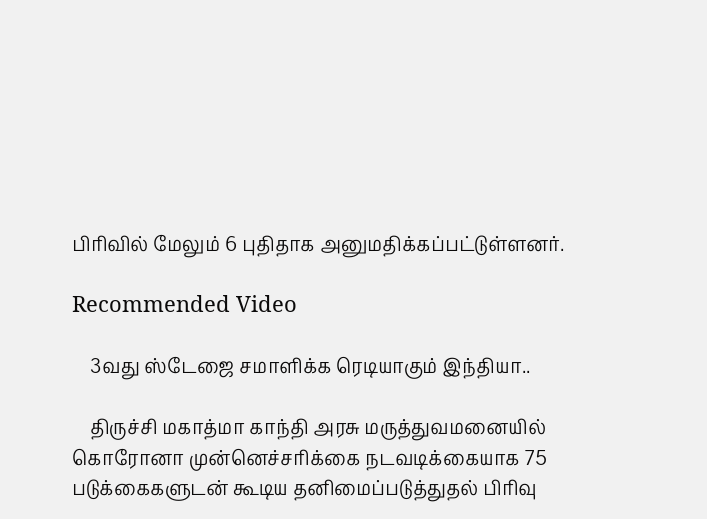பிரிவில் மேலும் 6 புதிதாக அனுமதிக்கப்பட்டுள்ளனர்.

Recommended Video

    3வது ஸ்டேஜை சமாளிக்க ரெடியாகும் இந்தியா..

    திருச்சி மகாத்மா காந்தி அரசு மருத்துவமனையில் கொரோனா முன்னெச்சரிக்கை நடவடிக்கையாக 75 படுக்கைகளுடன் கூடிய தனிமைப்படுத்துதல் பிரிவு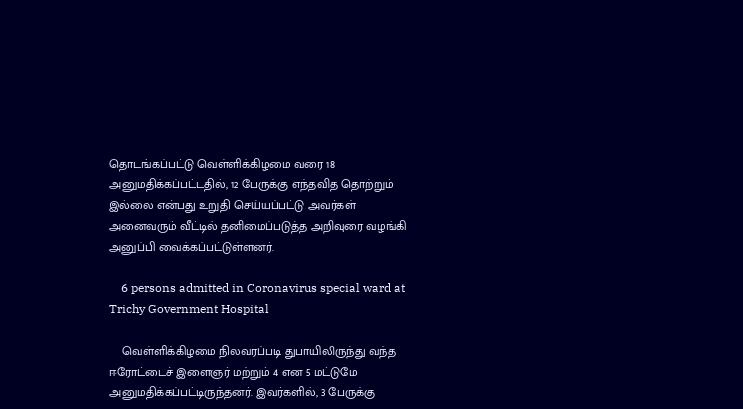தொடங்கப்பட்டு வெள்ளிக்கிழமை வரை 18 அனுமதிக்கப்பட்டதில், 12 பேருக்கு எந்தவித தொற்றும் இல்லை என்பது உறுதி செய்யப்பட்டு அவர்கள் அனைவரும் வீட்டில் தனிமைப்படுத்த அறிவுரை வழங்கி அனுப்பி வைக்கப்பட்டுள்ளனர்.

    6 persons admitted in Coronavirus special ward at Trichy Government Hospital

    வெள்ளிக்கிழமை நிலவரப்படி துபாயிலிருந்து வந்த ஈரோட்டைச் இளைஞர் மற்றும் 4 என 5 மட்டுமே அனுமதிக்கப்பட்டிருந்தனர். இவர்களில், 3 பேருக்கு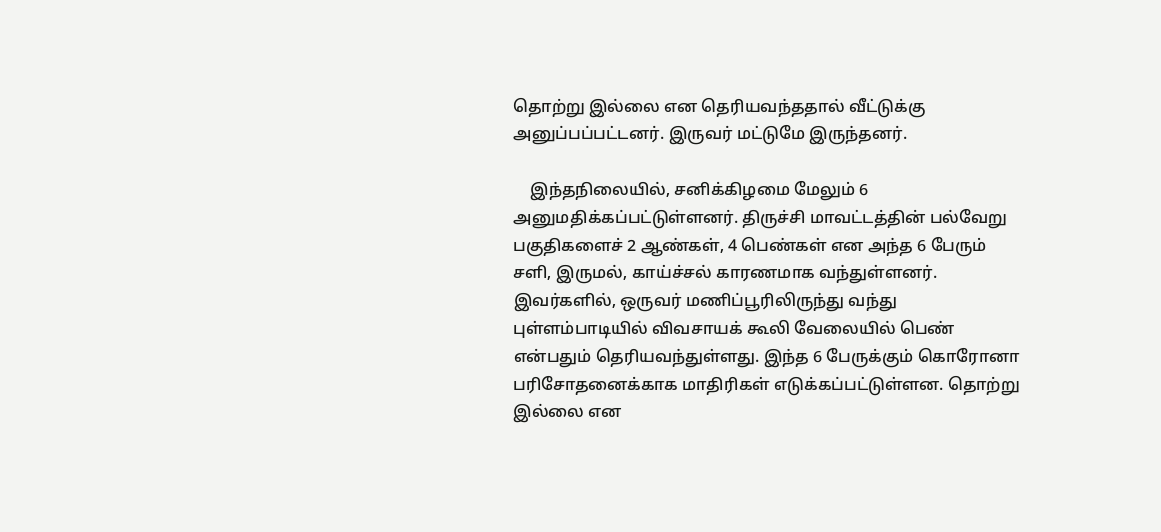தொற்று இல்லை என தெரியவந்ததால் வீட்டுக்கு அனுப்பப்பட்டனர். இருவர் மட்டுமே இருந்தனர்.

    இந்தநிலையில், சனிக்கிழமை மேலும் 6 அனுமதிக்கப்பட்டுள்ளனர். திருச்சி மாவட்டத்தின் பல்வேறு பகுதிகளைச் 2 ஆண்கள், 4 பெண்கள் என அந்த 6 பேரும் சளி, இருமல், காய்ச்சல் காரணமாக வந்துள்ளனர். இவர்களில், ஒருவர் மணிப்பூரிலிருந்து வந்து புள்ளம்பாடியில் விவசாயக் கூலி வேலையில் பெண் என்பதும் தெரியவந்துள்ளது. இந்த 6 பேருக்கும் கொரோனா பரிசோதனைக்காக மாதிரிகள் எடுக்கப்பட்டுள்ளன. தொற்று இல்லை என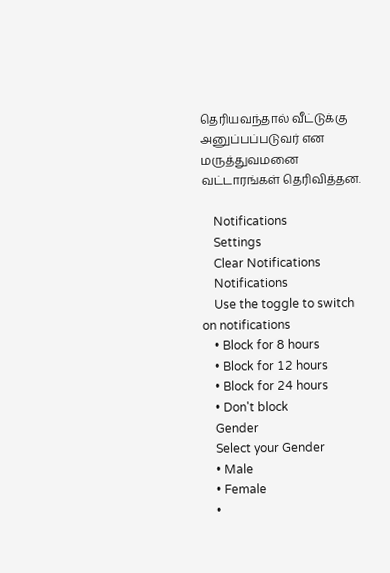தெரியவந்தால் வீட்டுக்கு அனுப்பப்படுவர் என மருத்துவமனை வட்டாரங்கள் தெரிவித்தன.

    Notifications
    Settings
    Clear Notifications
    Notifications
    Use the toggle to switch on notifications
    • Block for 8 hours
    • Block for 12 hours
    • Block for 24 hours
    • Don't block
    Gender
    Select your Gender
    • Male
    • Female
    •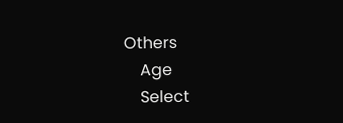Others
    Age
    Select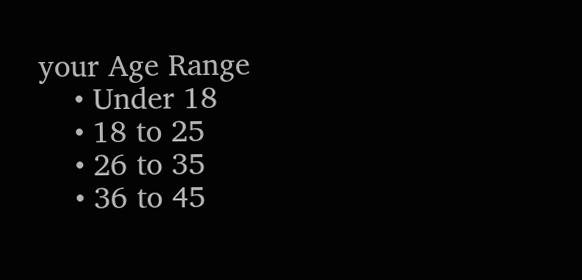your Age Range
    • Under 18
    • 18 to 25
    • 26 to 35
    • 36 to 45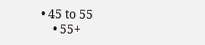• 45 to 55
    • 55+